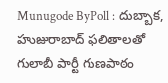Munugode ByPoll : దుబ్బాక, హుజురాబాద్ ఫలితాలతో గులాబీ పార్టీ గుణపాఠం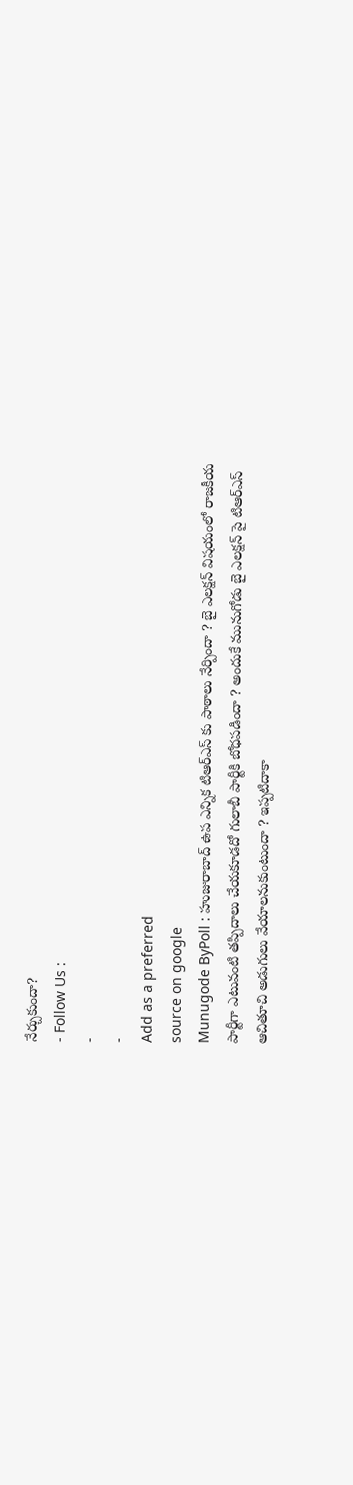నేర్చుకుందా?
- Follow Us :
-
-
Add as a preferred
source on google
Munugode ByPoll : హుజురాబాద్ ఉప ఎన్నిక టిఆర్ఎస్ కు పాఠాలు నేర్పిందా ? బై ఎలక్షన్ విషయంలో రాజకీయ పార్టీగా ఎటువంటి తప్పిదాలు చేయకూడదో గులాబీ పార్టీకి బోధపడిందా ? అందుకే మునుగోడు బై ఎలక్షన్ పై టిఆర్ఎస్ ఆచితూచి అడుగులు వేయాలనుకుంటుందా ? ఇప్పటిదాకా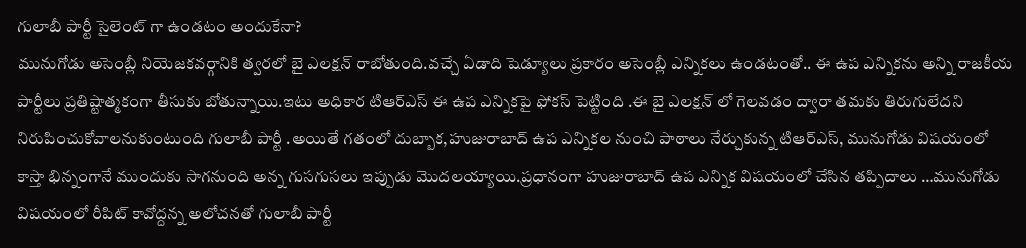గులాబీ పార్టీ సైలెంట్ గా ఉండటం అందుకేనా?
మునుగోడు అసెంబ్లీ నియెజకవర్గానికి త్వరలో బై ఎలక్షన్ రాబోతుంది.వచ్చే ఏడాది షెడ్యూలు ప్రకారం అసెంబ్లీ ఎన్నికలు ఉండటంతో.. ఈ ఉప ఎన్నికను అన్ని రాజకీయ పార్టీలు ప్రతిష్టాత్మకంగా తీసుకు బోతున్నాయి.ఇటు అధికార టిఆర్ఎస్ ఈ ఉప ఎన్నికపై ఫోకస్ పెట్టింది .ఈ బై ఎలక్షన్ లో గెలవడం ద్వారా తమకు తిరుగులేదని నిరుపించుకోవాలనుకుంటుంది గులాబీ పార్టీ .అయితే గతంలో దుబ్బాక,హుజురాబాద్ ఉప ఎన్నికల నుంచి పాఠాలు నేర్చుకున్న టిఆర్ఎస్, మునుగోడు విషయంలో కాస్తా భిన్నంగానే ముందుకు సాగనుంది అన్న గుసగుసలు ఇప్పుడు మొదలయ్యాయి.ప్రధానంగా హుజురాబాద్ ఉప ఎన్నిక విషయంలో చేసిన తప్పిదాలు …మునుగోడు విషయంలో రీపిట్ కావోద్దన్న అలోచనతో గులాబీ పార్టీ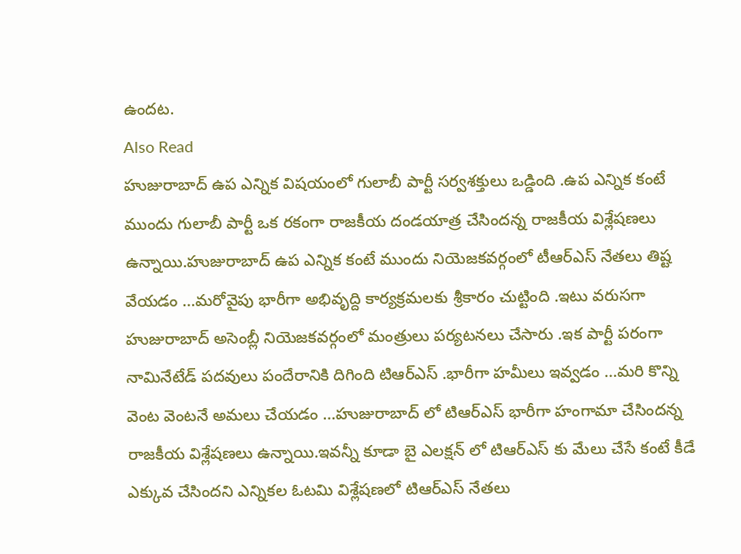ఉందట.
Also Read
హుజురాబాద్ ఉప ఎన్నిక విషయంలో గులాబీ పార్టీ సర్వశక్తులు ఒడ్డింది .ఉప ఎన్నిక కంటే ముందు గులాబీ పార్టీ ఒక రకంగా రాజకీయ దండయాత్ర చేసిందన్న రాజకీయ విశ్లేషణలు ఉన్నాయి.హుజురాబాద్ ఉప ఎన్నిక కంటే ముందు నియెజకవర్గంలో టీఆర్ఎస్ నేతలు తిష్ట వేయడం …మరోవైపు భారీగా అభివృద్ది కార్యక్రమలకు శ్రీకారం చుట్టింది .ఇటు వరుసగా హుజురాబాద్ అసెంబ్లీ నియెజకవర్గంలో మంత్రులు పర్యటనలు చేసారు .ఇక పార్టీ పరంగా నామినేటేడ్ పదవులు పందేరానికి దిగింది టిఆర్ఎస్ .భారీగా హమీలు ఇవ్వడం …మరి కొన్ని వెంట వెంటనే అమలు చేయడం …హుజురాబాద్ లో టిఆర్ఎస్ భారీగా హంగామా చేసిందన్న రాజకీయ విశ్లేషణలు ఉన్నాయి.ఇవన్నీ కూడా బై ఎలక్షన్ లో టిఆర్ఎస్ కు మేలు చేసే కంటే కీడే ఎక్కువ చేసిందని ఎన్నికల ఓటమి విశ్లేషణలో టిఆర్ఎస్ నేతలు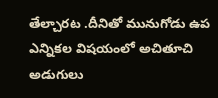తేల్చారట .దీనితో మునుగోడు ఉప ఎన్నికల విషయంలో అచితూచి అడుగులు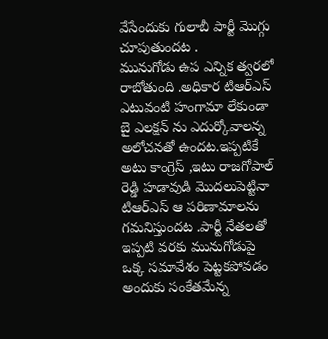వేసేందుకు గులాబీ పార్టీ మొగ్గు చూపుతుందట .
మునుగోడు ఉప ఎన్నిక త్వరలో రాబోతుంది .అధికార టిఆర్ఎస్ ఎటువంటి హంగామా లేకుండా బై ఎలక్షన్ ను ఎదుర్కోవాలన్న అలోచనతో ఉందట.ఇప్పటికే అటు కాంగ్రెస్ ,ఇటు రాజగోపాల్ రెడ్డి హడావుడి మొదలుపెట్టినా టిఆర్ఎస్ ఆ పరిణామాలను గమనిస్తుందట .పార్టీ నేతలతో ఇప్పటి వరకు మునుగోడుపై ఒక్క సమావేశం పెట్టకపోవడం అందుకు సంకేతమేన్న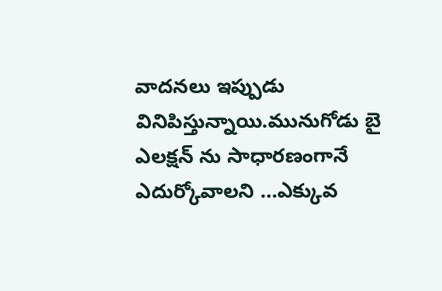వాదనలు ఇప్పుడు వినిపిస్తున్నాయి.మునుగోడు బై ఎలక్షన్ ను సాధారణంగానే ఎదుర్కోవాలని …ఎక్కువ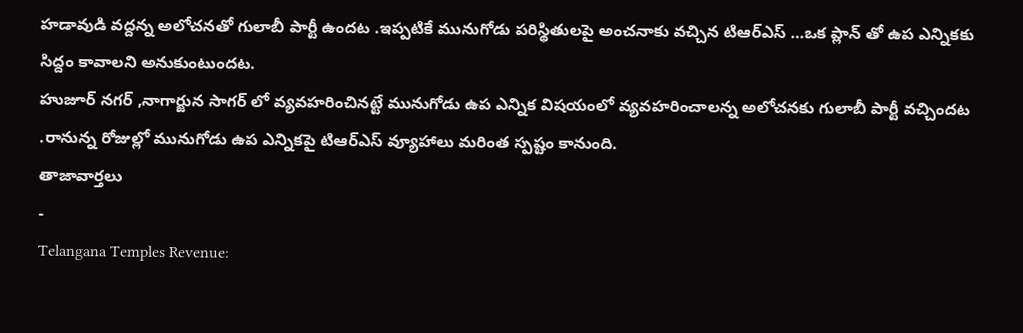హడావుడి వద్దన్న అలోచనతో గులాబీ పార్టీ ఉందట .ఇప్పటికే మునుగోడు పరిస్థితులపై అంచనాకు వచ్చిన టిఆర్ఎస్ …ఒక ప్లాన్ తో ఉప ఎన్నికకు సిద్దం కావాలని అనుకుంటుందట.
హుజూర్ నగర్ ,నాగార్జున సాగర్ లో వ్యవహరించినట్టే మునుగోడు ఉప ఎన్నిక విషయంలో వ్యవహరించాలన్న అలోచనకు గులాబీ పార్టీ వచ్చిందట .రానున్న రోజుల్లో మునుగోడు ఉప ఎన్నికపై టిఆర్ఎస్ వ్యూహాలు మరింత స్పష్టం కానుంది.
తాజావార్తలు
-
Telangana Temples Revenue: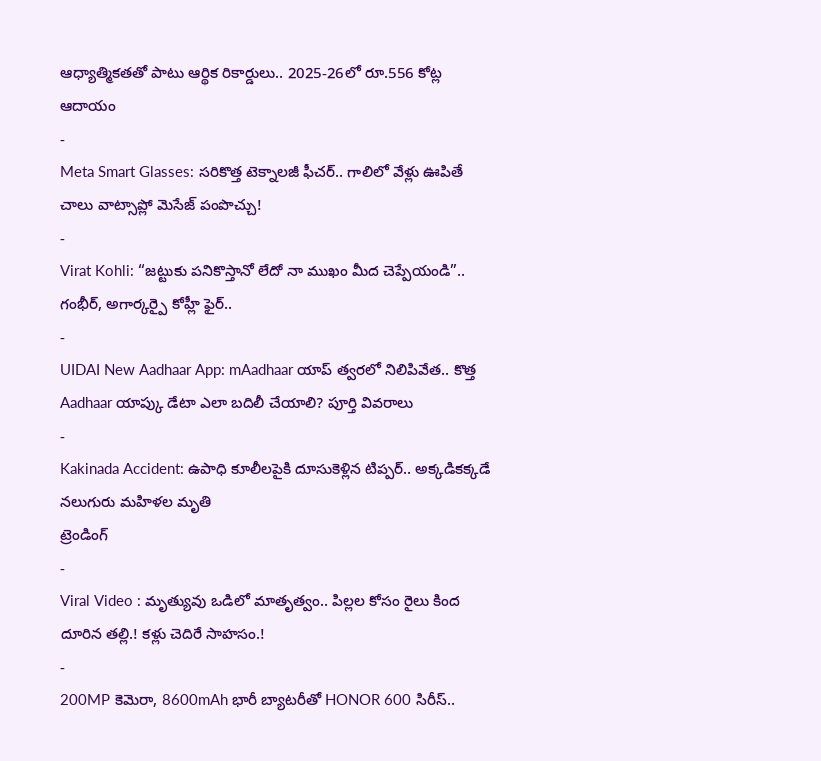ఆధ్యాత్మికతతో పాటు ఆర్థిక రికార్డులు.. 2025-26లో రూ.556 కోట్ల ఆదాయం
-
Meta Smart Glasses: సరికొత్త టెక్నాలజీ ఫీచర్.. గాలిలో వేళ్లు ఊపితే చాలు వాట్సాప్లో మెసేజ్ పంపొచ్చు!
-
Virat Kohli: “జట్టుకు పనికొస్తానో లేదో నా ముఖం మీద చెప్పేయండి”.. గంభీర్, అగార్కర్పై కోహ్లీ ఫైర్..
-
UIDAI New Aadhaar App: mAadhaar యాప్ త్వరలో నిలిపివేత.. కొత్త Aadhaar యాప్కు డేటా ఎలా బదిలీ చేయాలి? పూర్తి వివరాలు
-
Kakinada Accident: ఉపాధి కూలీలపైకి దూసుకెళ్లిన టిప్పర్.. అక్కడికక్కడే నలుగురు మహిళల మృతి
ట్రెండింగ్
-
Viral Video : మృత్యువు ఒడిలో మాతృత్వం.. పిల్లల కోసం రైలు కింద దూరిన తల్లి.! కళ్లు చెదిరే సాహసం.!
-
200MP కెమెరా, 8600mAh భారీ బ్యాటరీతో HONOR 600 సిరీస్..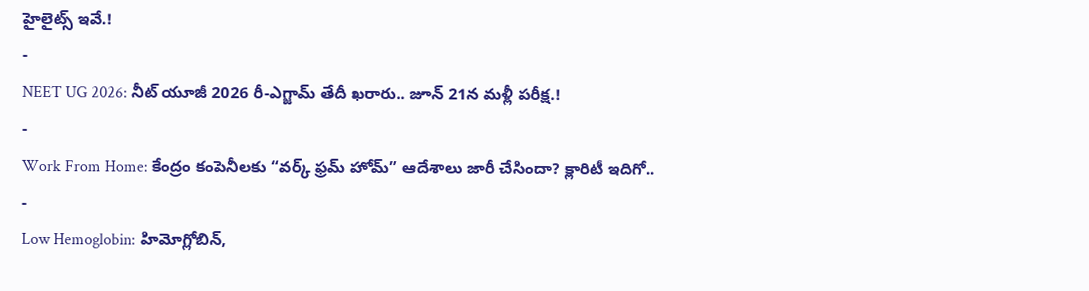హైలైట్స్ ఇవే.!
-
NEET UG 2026: నీట్ యూజీ 2026 రీ-ఎగ్జామ్ తేదీ ఖరారు.. జూన్ 21న మళ్లీ పరీక్ష.!
-
Work From Home: కేంద్రం కంపెనీలకు “వర్క్ ఫ్రమ్ హోమ్” ఆదేశాలు జారీ చేసిందా? క్లారిటీ ఇదిగో..
-
Low Hemoglobin: హిమోగ్లోబిన్,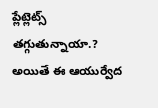ప్లేట్లెట్స్ తగ్గుతున్నాయా.? అయితే ఈ ఆయుర్వేద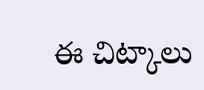ఈ చిట్కాలు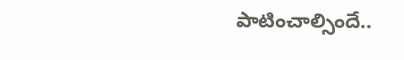పాటించాల్సిందే..